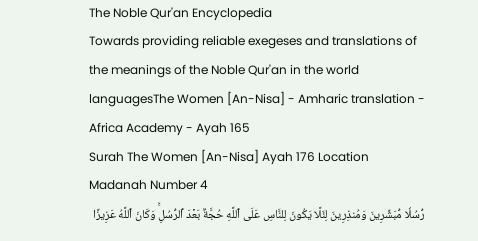The Noble Qur'an Encyclopedia
Towards providing reliable exegeses and translations of the meanings of the Noble Qur'an in the world languagesThe Women [An-Nisa] - Amharic translation - Africa Academy - Ayah 165
Surah The Women [An-Nisa] Ayah 176 Location Madanah Number 4
رُّسُلٗا مُّبَشِّرِينَ وَمُنذِرِينَ لِئَلَّا يَكُونَ لِلنَّاسِ عَلَى ٱللَّهِ حُجَّةُۢ بَعۡدَ ٱلرُّسُلِۚ وَكَانَ ٱللَّهُ عَزِيزًا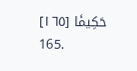حَكِيمٗا [١٦٥]
165.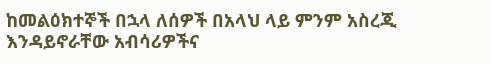ከመልዕክተኞች በኋላ ለሰዎች በአላህ ላይ ምንም አስረጂ እንዳይኖራቸው አብሳሪዎችና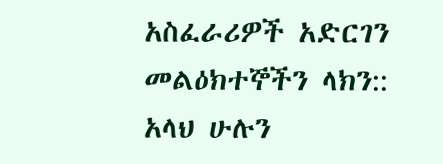አስፈራሪዎች አድርገን መልዕክተኞችን ላክን:: አላህ ሁሉን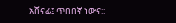አሸናፊ፤ ጥበበኛ ነውና::